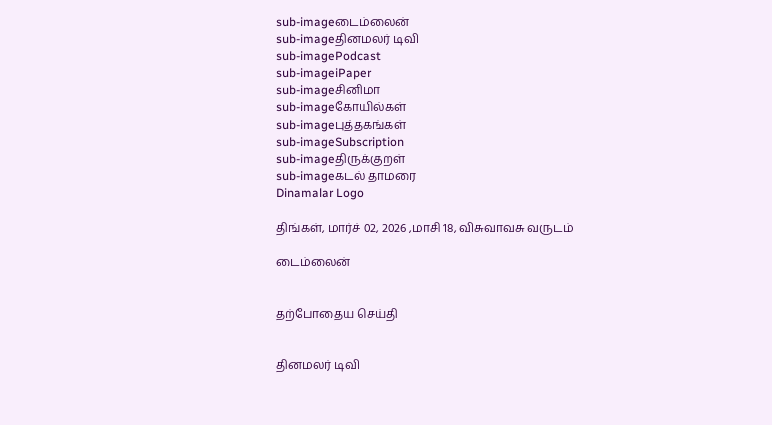sub-imageடைம்லைன்
sub-imageதினமலர் டிவி
sub-imagePodcast
sub-imageiPaper
sub-imageசினிமா
sub-imageகோயில்கள்
sub-imageபுத்தகங்கள்
sub-imageSubscription
sub-imageதிருக்குறள்
sub-imageகடல் தாமரை
Dinamalar Logo

திங்கள், மார்ச் 02, 2026 ,மாசி 18, விசுவாவசு வருடம்

டைம்லைன்


தற்போதைய செய்தி


தினமலர் டிவி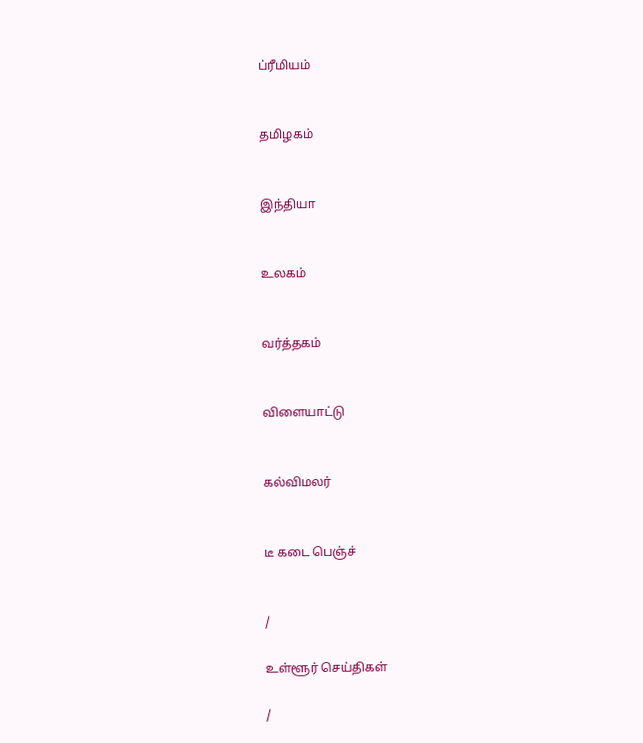ப்ரீமியம்


தமிழகம்


இந்தியா


உலகம்


வர்த்தகம்


விளையாட்டு


கல்விமலர்


டீ கடை பெஞ்ச்


/

உள்ளூர் செய்திகள்

/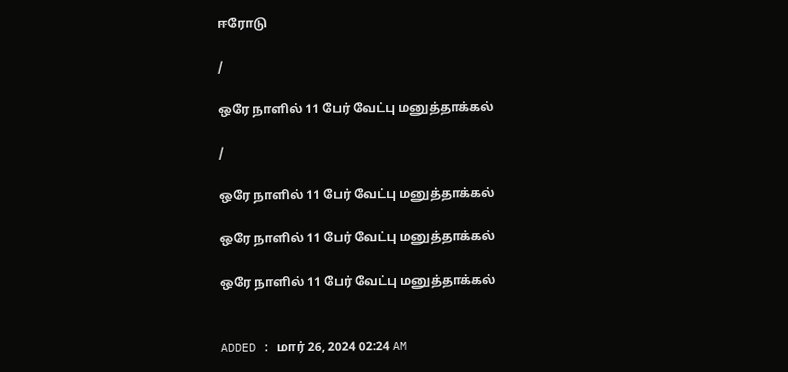ஈரோடு

/

ஒரே நாளில் 11 பேர் வேட்பு மனுத்தாக்கல்

/

ஒரே நாளில் 11 பேர் வேட்பு மனுத்தாக்கல்

ஒரே நாளில் 11 பேர் வேட்பு மனுத்தாக்கல்

ஒரே நாளில் 11 பேர் வேட்பு மனுத்தாக்கல்


ADDED : மார் 26, 2024 02:24 AM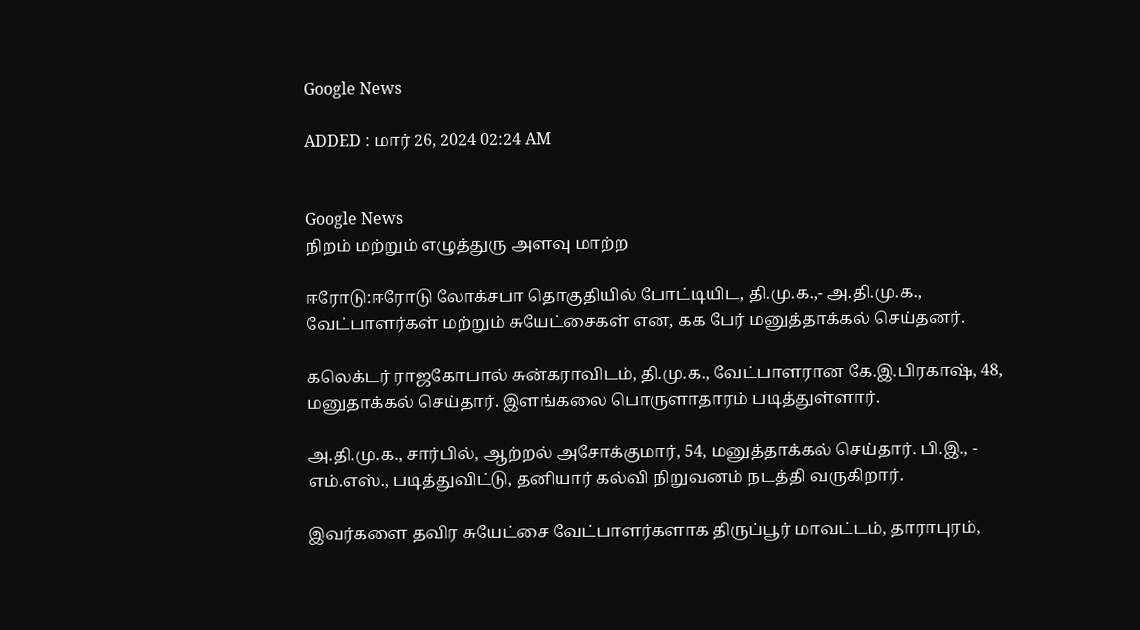Google News

ADDED : மார் 26, 2024 02:24 AM


Google News
நிறம் மற்றும் எழுத்துரு அளவு மாற்ற

ஈரோடு:ஈரோடு லோக்சபா தொகுதியில் போட்டியிட, தி.மு.க.,- அ.தி.மு.க., வேட்பாளர்கள் மற்றும் சுயேட்சைகள் என, ௧௧ பேர் மனுத்தாக்கல் செய்தனர்.

கலெக்டர் ராஜகோபால் சுன்கராவிடம், தி.மு.க., வேட்பாளரான கே.இ.பிரகாஷ், 48, மனுதாக்கல் செய்தார். இளங்கலை பொருளாதாரம் படித்துள்ளார்.

அ.தி.மு.க., சார்பில், ஆற்றல் அசோக்குமார், 54, மனுத்தாக்கல் செய்தார். பி.இ., - எம்.எஸ்., படித்துவிட்டு, தனியார் கல்வி நிறுவனம் நடத்தி வருகிறார்.

இவர்களை தவிர சுயேட்சை வேட்பாளர்களாக திருப்பூர் மாவட்டம், தாராபுரம்,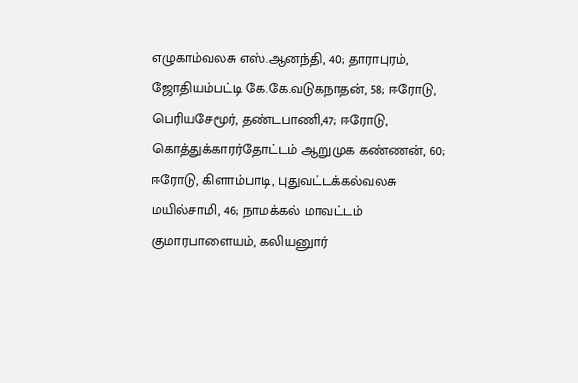எழுகாம்வலசு எஸ்.ஆனந்தி, 40; தாராபுரம், ஜோதியம்பட்டி கே.கே.வடுகநாதன், 58; ஈரோடு, பெரியசேமூர், தண்டபாணி,47; ஈரோடு, கொத்துக்காரர்தோட்டம் ஆறுமுக கண்ணன், 60; ஈரோடு, கிளாம்பாடி, புதுவட்டக்கல்வலசு மயில்சாமி, 46; நாமக்கல் மாவட்டம் குமாரபாளையம், கலியனுார்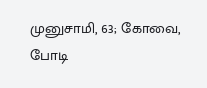முனுசாமி, 63; கோவை, போடி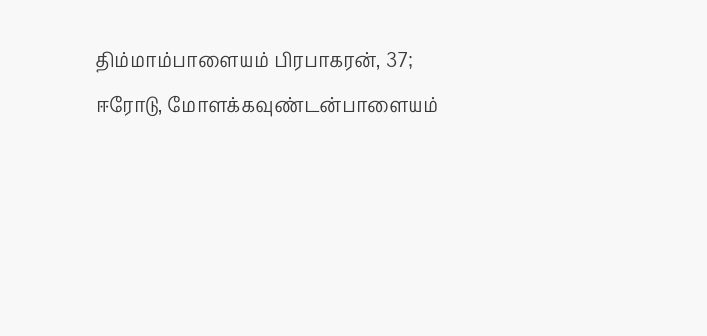திம்மாம்பாளையம் பிரபாகரன், 37; ஈரோடு, மோளக்கவுண்டன்பாளையம்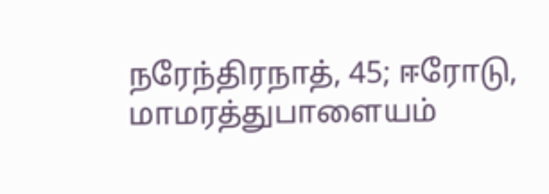நரேந்திரநாத், 45; ஈரோடு, மாமரத்துபாளையம்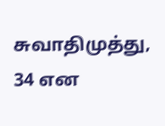சுவாதிமுத்து, 34 என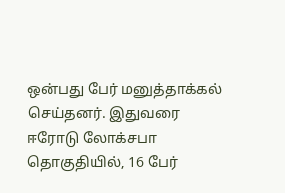ஒன்பது பேர் மனுத்தாக்கல் செய்தனர். இதுவரை ஈரோடு லோக்சபா தொகுதியில், 16 பேர்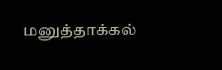மனுத்தாக்கல்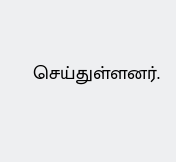செய்துள்ளனர்.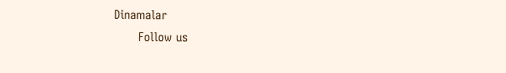Dinamalar
      Follow us